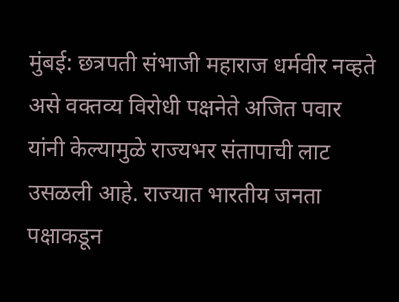मुंबई: छत्रपती संभाजी महाराज धर्मवीर नव्हते असे वक्तव्य विरोधी पक्षनेते अजित पवार यांनी केल्यामुळे राज्यभर संतापाची लाट उसळली आहे. राज्यात भारतीय जनता पक्षाकडून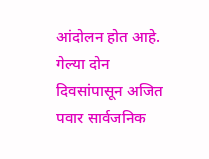आंदोलन होत आहे. गेल्या दोन दिवसांपासून अजित पवार सार्वजनिक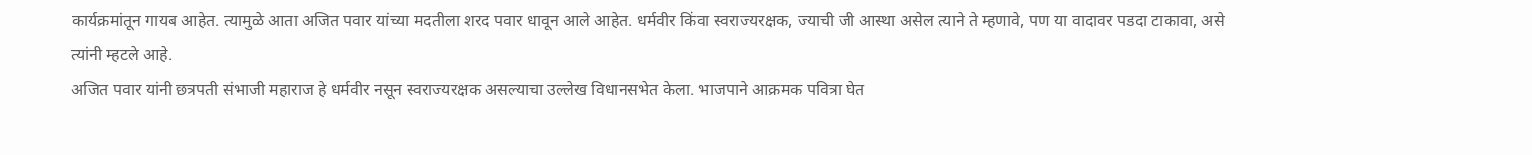कार्यक्रमांतून गायब आहेत. त्यामुळे आता अजित पवार यांच्या मदतीला शरद पवार धावून आले आहेत. धर्मवीर किंवा स्वराज्यरक्षक, ज्याची जी आस्था असेल त्याने ते म्हणावे, पण या वादावर पडदा टाकावा, असे त्यांनी म्हटले आहे.
अजित पवार यांनी छत्रपती संभाजी महाराज हे धर्मवीर नसून स्वराज्यरक्षक असल्याचा उल्लेख विधानसभेत केला. भाजपाने आक्रमक पवित्रा घेत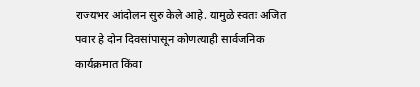राज्यभर आंदोलन सुरु केले आहे. यामुळे स्वतः अजित पवार हे दोन दिवसांपासून कोणत्याही सार्वजनिक कार्यक्रमात किंवा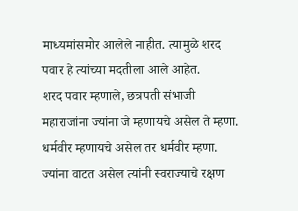माध्यमांसमोर आलेले नाहीत. त्यामुळे शरद पवार हे त्यांच्या मदतीला आले आहेत.
शरद पवार म्हणाले, छत्रपती संभाजी महाराजांना ज्यांना जे म्हणायचे असेल ते म्हणा. धर्मवीर म्हणायचे असेल तर धर्मवीर म्हणा. ज्यांना वाटत असेल त्यांनी स्वराज्याचे रक्षण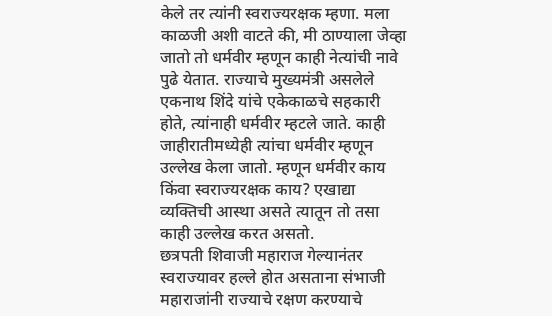केले तर त्यांनी स्वराज्यरक्षक म्हणा. मला काळजी अशी वाटते की, मी ठाण्याला जेव्हा जातो तो धर्मवीर म्हणून काही नेत्यांची नावे पुढे येतात. राज्याचे मुख्यमंत्री असलेले एकनाथ शिंदे यांचे एकेकाळचे सहकारी होते, त्यांनाही धर्मवीर म्हटले जाते. काही जाहीरातीमध्येही त्यांचा धर्मवीर म्हणून उल्लेख केला जातो. म्हणून धर्मवीर काय किंवा स्वराज्यरक्षक काय? एखाद्या व्यक्तिची आस्था असते त्यातून तो तसा काही उल्लेख करत असतो.
छत्रपती शिवाजी महाराज गेल्यानंतर स्वराज्यावर हल्ले होत असताना संभाजी महाराजांनी राज्याचे रक्षण करण्याचे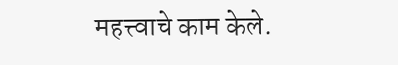महत्त्वाचे काम केले.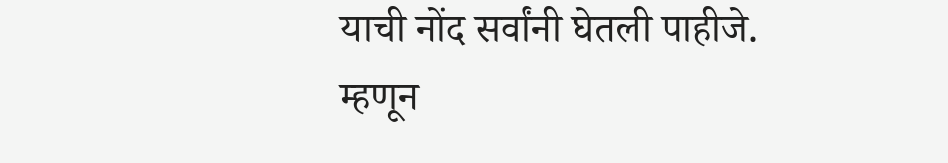याची नोंद सर्वांनी घेतली पाहीजे. म्हणून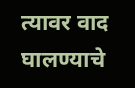त्यावर वाद घालण्याचे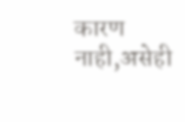कारण नाही,असेही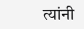त्यांनी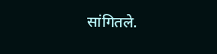सांगितले.